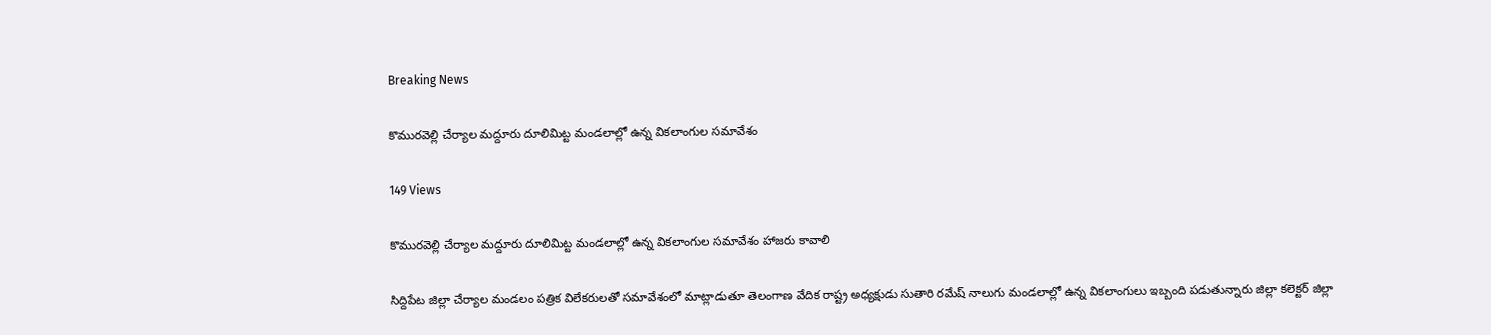Breaking News

కొమురవెల్లి చేర్యాల మద్దూరు దూలిమిట్ట మండలాల్లో ఉన్న వికలాంగుల సమావేశం

149 Views

కొమురవెల్లి చేర్యాల మద్దూరు దూలిమిట్ట మండలాల్లో ఉన్న వికలాంగుల సమావేశం హాజరు కావాలి

సిద్దిపేట జిల్లా చేర్యాల మండలం పత్రిక విలేకరులతో సమావేశంలో మాట్లాడుతూ తెలంగాణ వేదిక రాష్ట్ర అధ్యక్షుడు సుతారి రమేష్ నాలుగు మండలాల్లో ఉన్న వికలాంగులు ఇబ్బంది పడుతున్నారు జిల్లా కలెక్టర్ జిల్లా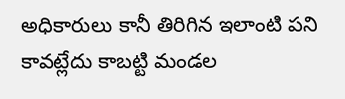అధికారులు కానీ తిరిగిన ఇలాంటి పని కావట్లేదు కాబట్టి మండల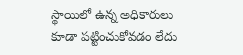స్థాయిలో ఉన్న అధికారులు కూడా పట్టించుకోవడం లేదు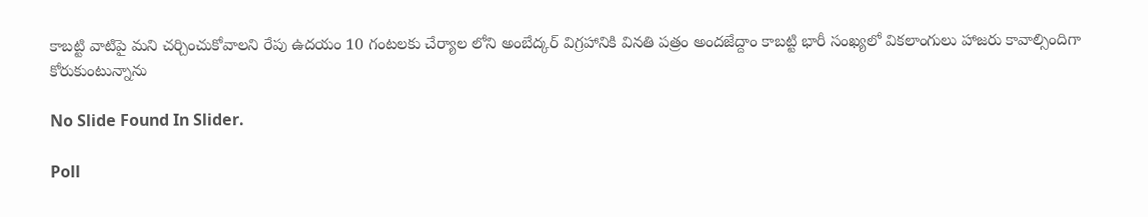కాబట్టి వాటిపై మని చర్చించుకోవాలని రేపు ఉదయం 10 గంటలకు చేర్యాల లోని అంబేద్కర్ విగ్రహానికి వినతి పత్రం అందజేద్దాం కాబట్టి భారీ సంఖ్యలో వికలాంగులు హాజరు కావాల్సిందిగా కోరుకుంటున్నాను

No Slide Found In Slider.

Poll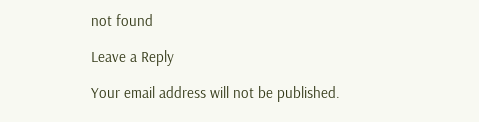not found

Leave a Reply

Your email address will not be published.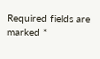Required fields are marked *